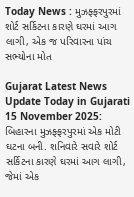Today News : મુઝફ્ફરપુરમાં શોર્ટ સર્કિટના કારણે ઘરમાં આગ લાગી, એક જ પરિવારના પાંચ સભ્યોના મોત

Gujarat Latest News Update Today in Gujarati 15 November 2025: બિહારના મુઝફ્ફરપુરમાં એક મોટી ઘટના બની. શનિવારે સવારે શોર્ટ સર્કિટના કારણે ઘરમાં આગ લાગી, જેમાં એક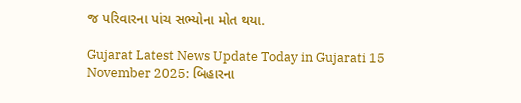જ પરિવારના પાંચ સભ્યોના મોત થયા.

Gujarat Latest News Update Today in Gujarati 15 November 2025: બિહારના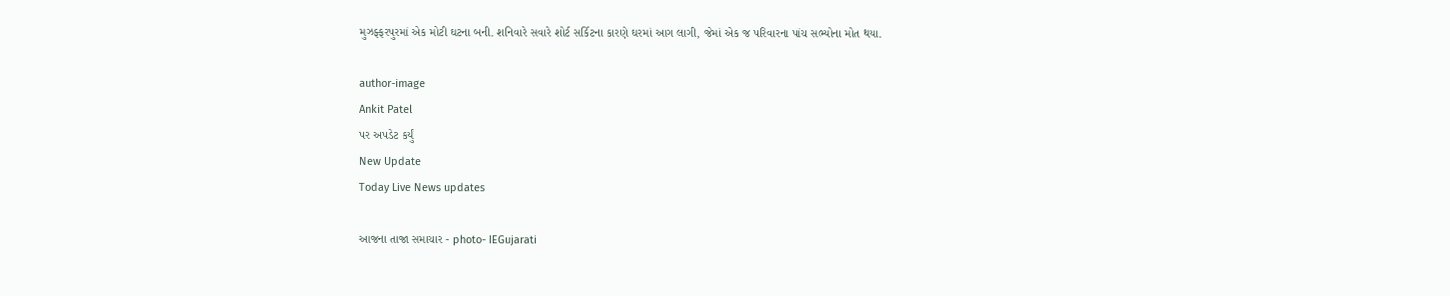મુઝફ્ફરપુરમાં એક મોટી ઘટના બની. શનિવારે સવારે શોર્ટ સર્કિટના કારણે ઘરમાં આગ લાગી, જેમાં એક જ પરિવારના પાંચ સભ્યોના મોત થયા.

author-image
Ankit Patel
પર અપડેટ કર્યું
New Update
Today Live News updates

આજના તાજા સમાચાર - photo- IEGujarati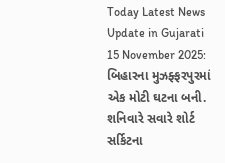Today Latest News Update in Gujarati 15 November 2025: બિહારના મુઝફ્ફરપુરમાં એક મોટી ઘટના બની. શનિવારે સવારે શોર્ટ સર્કિટના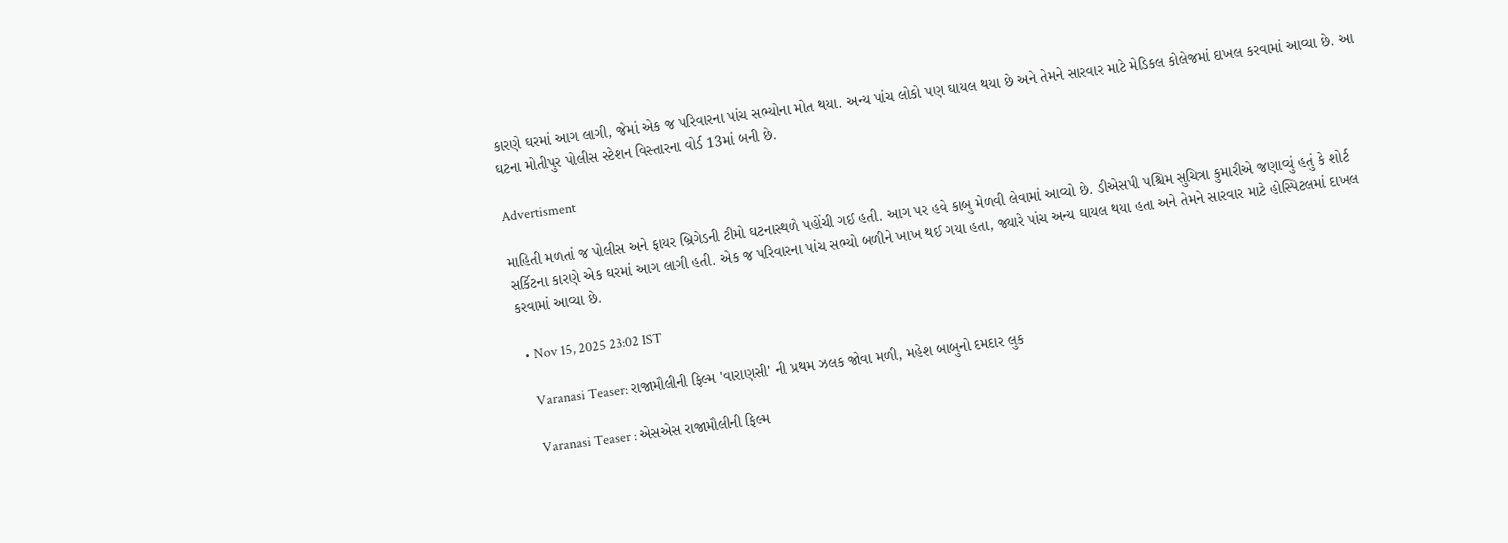કારણે ઘરમાં આગ લાગી, જેમાં એક જ પરિવારના પાંચ સભ્યોના મોત થયા. અન્ય પાંચ લોકો પણ ઘાયલ થયા છે અને તેમને સારવાર માટે મેડિકલ કોલેજમાં દાખલ કરવામાં આવ્યા છે. આ ઘટના મોતીપુર પોલીસ સ્ટેશન વિસ્તારના વોર્ડ 13માં બની છે.

Advertisment

માહિતી મળતાં જ પોલીસ અને ફાયર બ્રિગેડની ટીમો ઘટનાસ્થળે પહોંચી ગઈ હતી. આગ પર હવે કાબુ મેળવી લેવામાં આવ્યો છે. ડીએસપી પશ્ચિમ સુચિત્રા કુમારીએ જણાવ્યું હતું કે શોર્ટ સર્કિટના કારણે એક ઘરમાં આગ લાગી હતી. એક જ પરિવારના પાંચ સભ્યો બળીને ખાખ થઈ ગયા હતા, જ્યારે પાંચ અન્ય ઘાયલ થયા હતા અને તેમને સારવાર માટે હોસ્પિટલમાં દાખલ કરવામાં આવ્યા છે.

  • Nov 15, 2025 23:02 IST

    Varanasi Teaser: રાજામૌલીની ફિલ્મ 'વારાણસી' ની પ્રથમ ઝલક જોવા મળી, મહેશ બાબુનો દમદાર લુક

    Varanasi Teaser : એસએસ રાજામૌલીની ફિલ્મ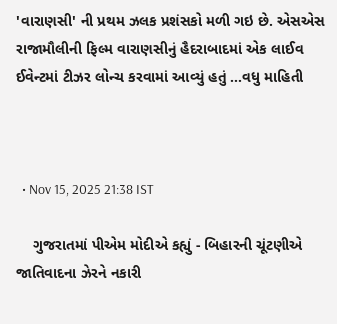'વારાણસી' ની પ્રથમ ઝલક પ્રશંસકો મળી ગઇ છે. એસએસ રાજામૌલીની ફિલ્મ વારાણસીનું હૈદરાબાદમાં એક લાઈવ ઈવેન્ટમાં ટીઝર લોન્ચ કરવામાં આવ્યું હતું ...વધુ માહિતી



  • Nov 15, 2025 21:38 IST

    ગુજરાતમાં પીએમ મોદીએ કહ્યું - બિહારની ચૂંટણીએ જાતિવાદના ઝેરને નકારી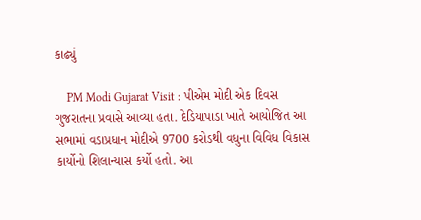કાઢ્યું

    PM Modi Gujarat Visit : પીએમ મોદી એક દિવસ ગુજરાતના પ્રવાસે આવ્યા હતા. દેડિયાપાડા ખાતે આયોજિત આ સભામાં વડાપ્રધાન મોદીએ 9700 કરોડથી વધુના વિવિધ વિકાસ કાર્યોનો શિલાન્યાસ કર્યો હતો. આ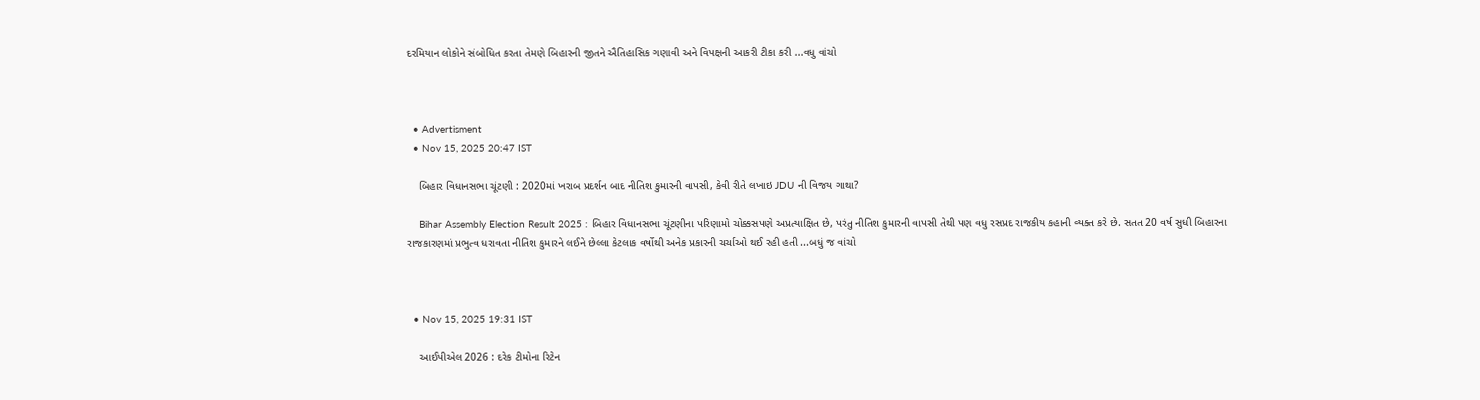દરમિયાન લોકોને સંબોધિત કરતા તેમણે બિહારની જીતને ઐતિહાસિક ગણાવી અને વિપક્ષની આકરી ટીકા કરી ...વધુ વાંચો



  • Advertisment
  • Nov 15, 2025 20:47 IST

    બિહાર વિધાનસભા ચૂંટણી : 2020માં ખરાબ પ્રદર્શન બાદ નીતિશ કુમારની વાપસી, કેવી રીતે લખાઇ JDU ની વિજય ગાથા?

    Bihar Assembly Election Result 2025 : બિહાર વિધાનસભા ચૂંટણીના પરિણામો ચોક્કસપણે અપ્રત્યાક્ષિત છે, પરંતુ નીતિશ કુમારની વાપસી તેથી પણ વધુ રસપ્રદ રાજકીય કહાની વ્યક્ત કરે છે. સતત 20 વર્ષ સુધી બિહારના રાજકારણમાં પ્રભુત્વ ધરાવતા નીતિશ કુમારને લઈને છેલ્લા કેટલાક વર્ષોથી અનેક પ્રકારની ચર્ચાઓ થઈ રહી હતી ...બધું જ વાંચો



  • Nov 15, 2025 19:31 IST

    આઈપીએલ 2026 : દરેક ટીમોના રિટેન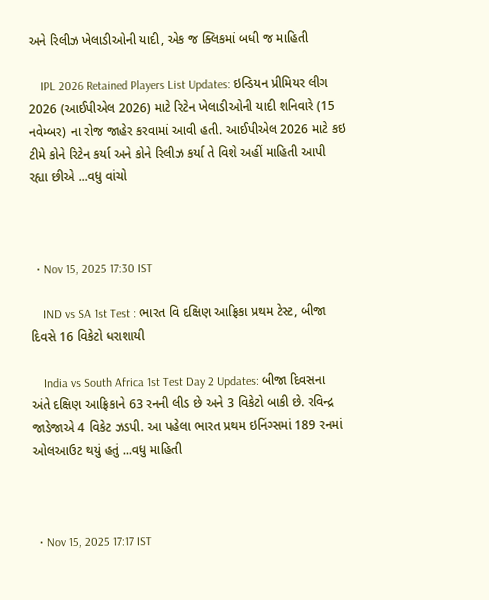અને રિલીઝ ખેલાડીઓની યાદી, એક જ ક્લિકમાં બધી જ માહિતી

    IPL 2026 Retained Players List Updates: ઇન્ડિયન પ્રીમિયર લીગ 2026 (આઈપીએલ 2026) માટે રિટેન ખેલાડીઓની યાદી શનિવારે (15 નવેમ્બર) ના રોજ જાહેર કરવામાં આવી હતી. આઈપીએલ 2026 માટે કઇ ટીમે કોને રિટેન કર્યા અને કોને રિલીઝ કર્યા તે વિશે અહીં માહિતી આપી રહ્યા છીએ ...વધુ વાંચો



  • Nov 15, 2025 17:30 IST

    IND vs SA 1st Test : ભારત વિ દક્ષિણ આફ્રિકા પ્રથમ ટેસ્ટ, બીજા દિવસે 16 વિકેટો ધરાશાયી

    India vs South Africa 1st Test Day 2 Updates: બીજા દિવસના અંતે દક્ષિણ આફ્રિકાને 63 રનની લીડ છે અને 3 વિકેટો બાકી છે. રવિન્દ્ર જાડેજાએ 4 વિકેટ ઝડપી. આ પહેલા ભારત પ્રથમ ઇનિંગ્સમાં 189 રનમાં ઓલઆઉટ થયું હતું ...વધુ માહિતી



  • Nov 15, 2025 17:17 IST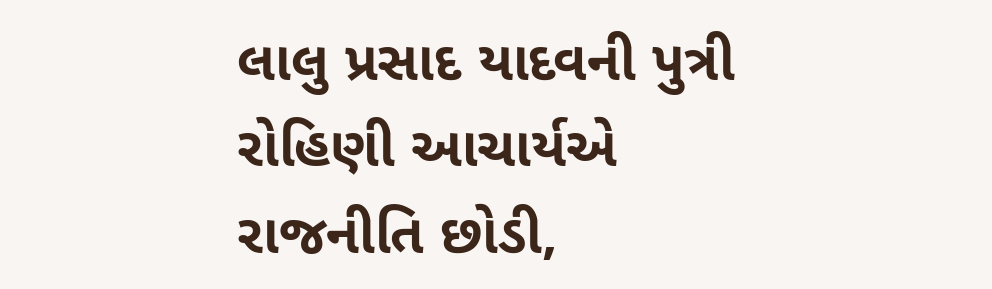લાલુ પ્રસાદ યાદવની પુત્રી રોહિણી આચાર્યએ રાજનીતિ છોડી,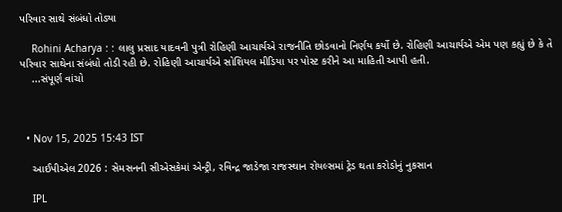પરિવાર સાથે સંબંધો તોડ્યા

    Rohini Acharya : : લાલુ પ્રસાદ યાદવની પુત્રી રોહિણી આચાર્યએ રાજનીતિ છોડવાનો નિર્ણય કર્યો છે. રોહિણી આચાર્યએ એમ પણ કહ્યું છે કે તે પરિવાર સાથેના સંબંધો તોડી રહી છે. રોહિણી આચાર્યએ સોશિયલ મીડિયા પર પોસ્ટ કરીને આ માહિતી આપી હતી.
    ...સંપૂર્ણ વાંચો



  • Nov 15, 2025 15:43 IST

    આઈપીએલ 2026 : સેમસનની સીએસકેમાં એન્ટ્રી, રવિન્દ્ર જાડેજા રાજસ્થાન રોયલ્સમાં ટ્રેડ થતા કરોડોનું નુકસાન

    IPL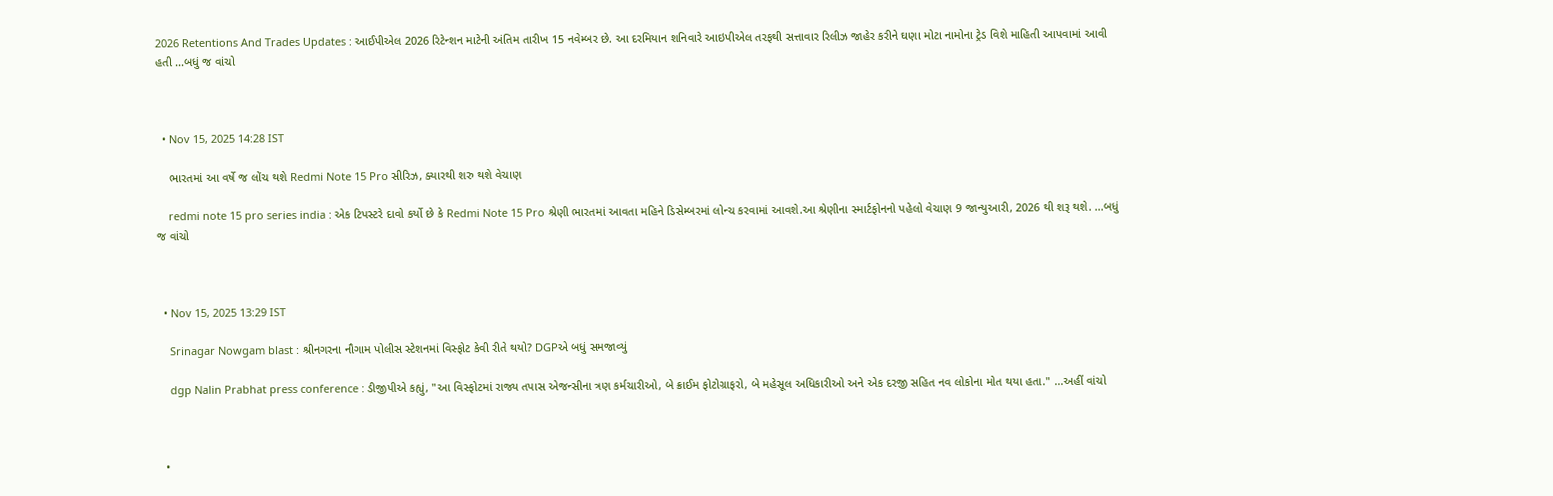2026 Retentions And Trades Updates : આઈપીએલ 2026 રિટેન્શન માટેની અંતિમ તારીખ 15 નવેમ્બર છે. આ દરમિયાન શનિવારે આઇપીએલ તરફથી સત્તાવાર રિલીઝ જાહેર કરીને ઘણા મોટા નામોના ટ્રેડ વિશે માહિતી આપવામાં આવી હતી ...બધું જ વાંચો



  • Nov 15, 2025 14:28 IST

    ભારતમાં આ વર્ષે જ લોંચ થશે Redmi Note 15 Pro સીરિઝ, ક્યારથી શરુ થશે વેચાણ

    redmi note 15 pro series india : એક ટિપસ્ટરે દાવો કર્યો છે કે Redmi Note 15 Pro શ્રેણી ભારતમાં આવતા મહિને ડિસેમ્બરમાં લોન્ચ કરવામાં આવશે.આ શ્રેણીના સ્માર્ટફોનનો પહેલો વેચાણ 9 જાન્યુઆરી, 2026 થી શરૂ થશે. ...બધું જ વાંચો



  • Nov 15, 2025 13:29 IST

    Srinagar Nowgam blast : શ્રીનગરના નૌગામ પોલીસ સ્ટેશનમાં વિસ્ફોટ કેવી રીતે થયો? DGPએ બધું સમજાવ્યું

    dgp Nalin Prabhat press conference : ડીજીપીએ કહ્યું, "આ વિસ્ફોટમાં રાજ્ય તપાસ એજન્સીના ત્રણ કર્મચારીઓ, બે ક્રાઈમ ફોટોગ્રાફરો, બે મહેસૂલ અધિકારીઓ અને એક દરજી સહિત નવ લોકોના મોત થયા હતા." ...અહીં વાંચો



  •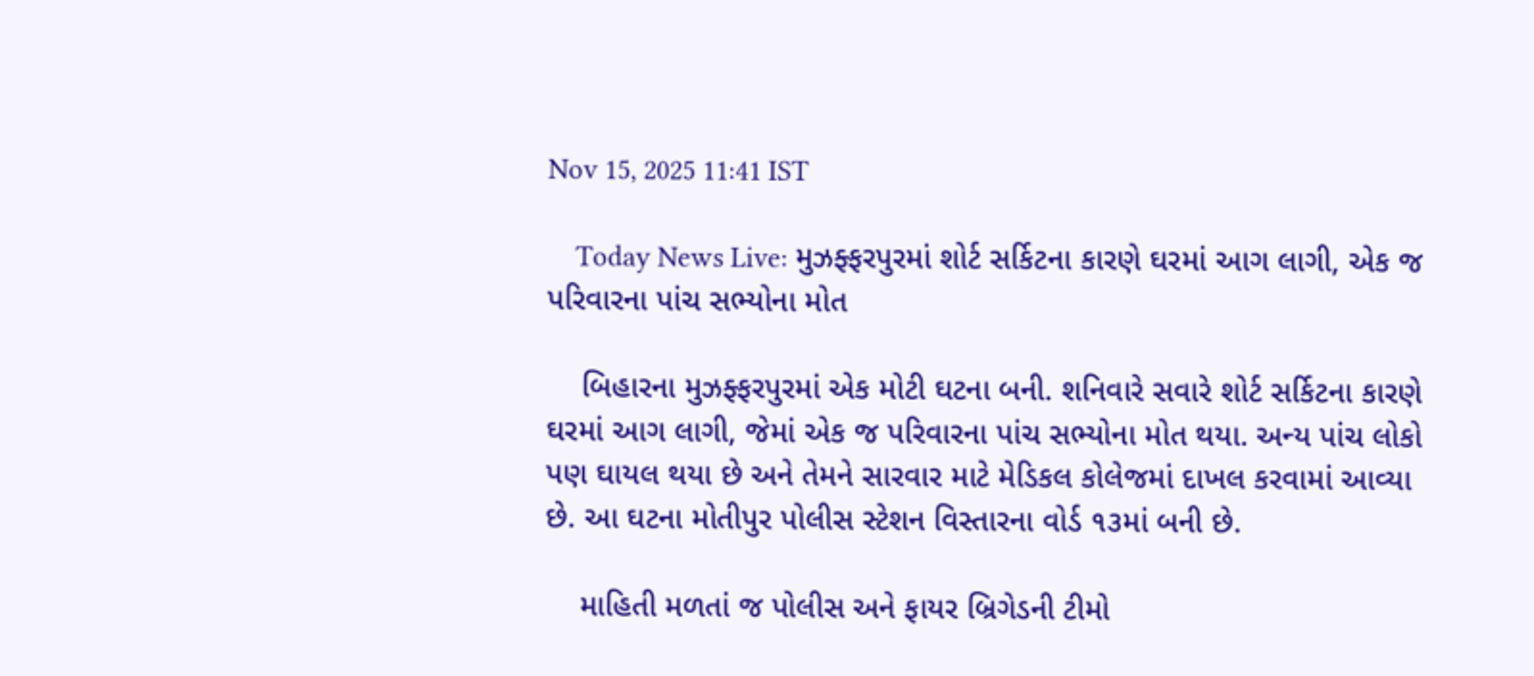Nov 15, 2025 11:41 IST

    Today News Live: મુઝફ્ફરપુરમાં શોર્ટ સર્કિટના કારણે ઘરમાં આગ લાગી, એક જ પરિવારના પાંચ સભ્યોના મોત

    બિહારના મુઝફ્ફરપુરમાં એક મોટી ઘટના બની. શનિવારે સવારે શોર્ટ સર્કિટના કારણે ઘરમાં આગ લાગી, જેમાં એક જ પરિવારના પાંચ સભ્યોના મોત થયા. અન્ય પાંચ લોકો પણ ઘાયલ થયા છે અને તેમને સારવાર માટે મેડિકલ કોલેજમાં દાખલ કરવામાં આવ્યા છે. આ ઘટના મોતીપુર પોલીસ સ્ટેશન વિસ્તારના વોર્ડ ૧૩માં બની છે.

    માહિતી મળતાં જ પોલીસ અને ફાયર બ્રિગેડની ટીમો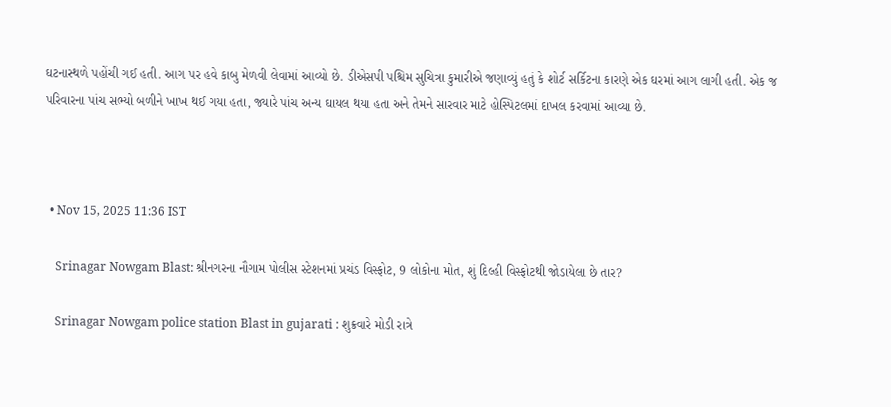ઘટનાસ્થળે પહોંચી ગઈ હતી. આગ પર હવે કાબુ મેળવી લેવામાં આવ્યો છે. ડીએસપી પશ્ચિમ સુચિત્રા કુમારીએ જણાવ્યું હતું કે શોર્ટ સર્કિટના કારણે એક ઘરમાં આગ લાગી હતી. એક જ પરિવારના પાંચ સભ્યો બળીને ખાખ થઈ ગયા હતા, જ્યારે પાંચ અન્ય ઘાયલ થયા હતા અને તેમને સારવાર માટે હોસ્પિટલમાં દાખલ કરવામાં આવ્યા છે.



  • Nov 15, 2025 11:36 IST

    Srinagar Nowgam Blast: શ્રીનગરના નૌગામ પોલીસ સ્ટેશનમાં પ્રચંડ વિસ્ફોટ, 9 લોકોના મોત, શું દિલ્હી વિસ્ફોટથી જોડાયેલા છે તાર?

    Srinagar Nowgam police station Blast in gujarati : શુક્રવારે મોડી રાત્રે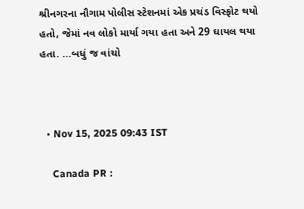શ્રીનગરના નૌગામ પોલીસ સ્ટેશનમાં એક પ્રચંડ વિસ્ફોટ થયો હતો, જેમાં નવ લોકો માર્યા ગયા હતા અને 29 ઘાયલ થયા હતા. ...બધું જ વાંચો



  • Nov 15, 2025 09:43 IST

    Canada PR :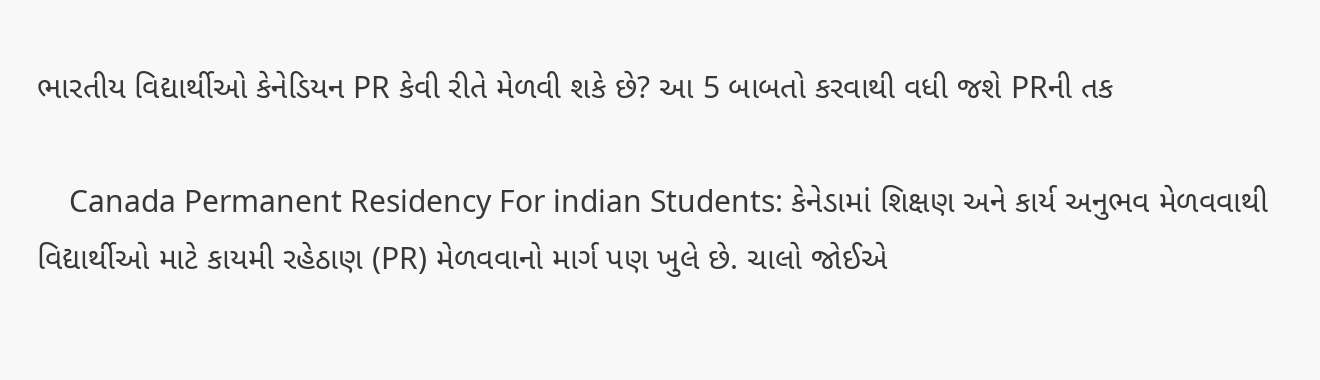ભારતીય વિદ્યાર્થીઓ કેનેડિયન PR કેવી રીતે મેળવી શકે છે? આ 5 બાબતો કરવાથી વધી જશે PRની તક

    Canada Permanent Residency For indian Students: કેનેડામાં શિક્ષણ અને કાર્ય અનુભવ મેળવવાથી વિદ્યાર્થીઓ માટે કાયમી રહેઠાણ (PR) મેળવવાનો માર્ગ પણ ખુલે છે. ચાલો જોઈએ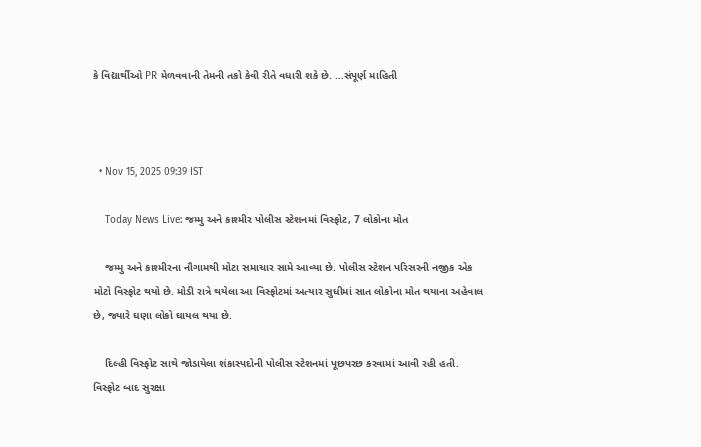કે વિદ્યાર્થીઓ PR મેળવવાની તેમની તકો કેવી રીતે વધારી શકે છે. ...સંપૂર્ણ માહિતી



  • Nov 15, 2025 09:39 IST

    Today News Live: જમ્મુ અને કાશ્મીર પોલીસ સ્ટેશનમાં વિસ્ફોટ, 7 લોકોના મોત

    જમ્મુ અને કાશ્મીરના નૌગામથી મોટા સમાચાર સામે આવ્યા છે. પોલીસ સ્ટેશન પરિસરની નજીક એક મોટો વિસ્ફોટ થયો છે. મોડી રાત્રે થયેલા આ વિસ્ફોટમાં અત્યાર સુધીમાં સાત લોકોના મોત થયાના અહેવાલ છે, જ્યારે ઘણા લોકો ઘાયલ થયા છે.

    દિલ્હી વિસ્ફોટ સાથે જોડાયેલા શંકાસ્પદોની પોલીસ સ્ટેશનમાં પૂછપરછ કરવામાં આવી રહી હતી. વિસ્ફોટ બાદ સુરક્ષા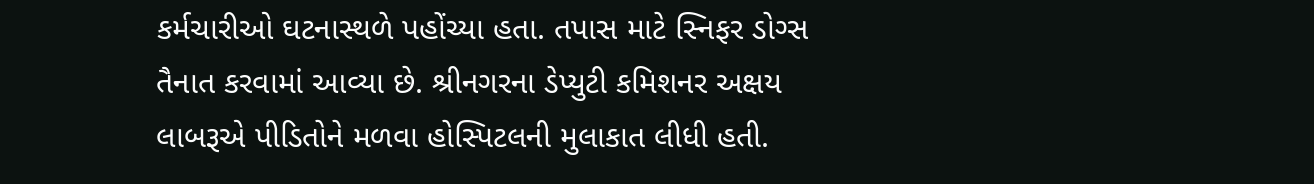કર્મચારીઓ ઘટનાસ્થળે પહોંચ્યા હતા. તપાસ માટે સ્નિફર ડોગ્સ તૈનાત કરવામાં આવ્યા છે. શ્રીનગરના ડેપ્યુટી કમિશનર અક્ષય લાબરૂએ પીડિતોને મળવા હોસ્પિટલની મુલાકાત લીધી હતી.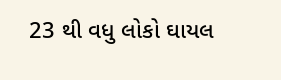23 થી વધુ લોકો ઘાયલ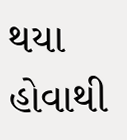થયા હોવાથી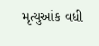મૃત્યુઆંક વધી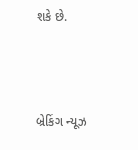શકે છે.



બ્રેકિંગ ન્યૂઝ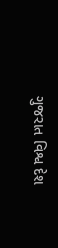ગુજરાત વિશ્વ દેશ